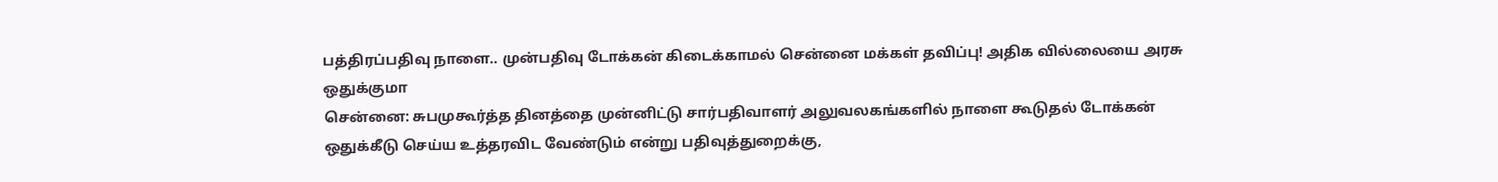பத்திரப்பதிவு நாளை.. முன்பதிவு டோக்கன் கிடைக்காமல் சென்னை மக்கள் தவிப்பு! அதிக வில்லையை அரசு ஒதுக்குமா
சென்னை: சுபமுகூர்த்த தினத்தை முன்னிட்டு சார்பதிவாளர் அலுவலகங்களில் நாளை கூடுதல் டோக்கன் ஒதுக்கீடு செய்ய உத்தரவிட வேண்டும் என்று பதிவுத்துறைக்கு,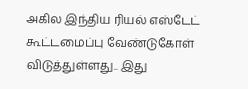அகில இந்திய ரியல் எஸ்டேட் கூட்டமைப்பு வேண்டுகோள் விடுத்துள்ளது.. இது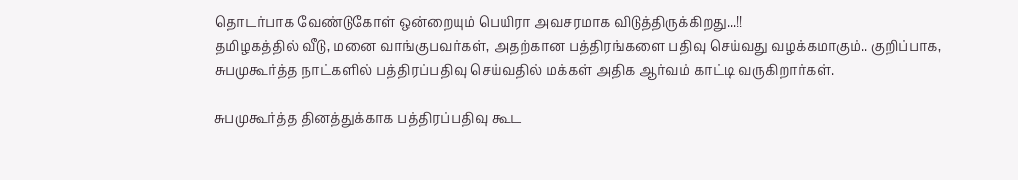தொடர்பாக வேண்டுகோள் ஒன்றையும் பெயிரா அவசரமாக விடுத்திருக்கிறது...!!
தமிழகத்தில் வீடு, மனை வாங்குபவர்கள், அதற்கான பத்திரங்களை பதிவு செய்வது வழக்கமாகும்.. குறிப்பாக, சுபமுகூர்த்த நாட்களில் பத்திரப்பதிவு செய்வதில் மக்கள் அதிக ஆர்வம் காட்டி வருகிறார்கள்.

சுபமுகூர்த்த தினத்துக்காக பத்திரப்பதிவு கூட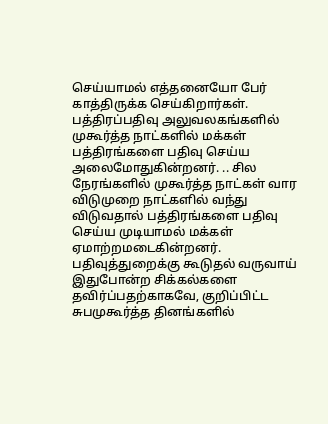செய்யாமல் எத்தனையோ பேர் காத்திருக்க செய்கிறார்கள். பத்திரப்பதிவு அலுவலகங்களில் முகூர்த்த நாட்களில் மக்கள் பத்திரங்களை பதிவு செய்ய அலைமோதுகின்றனர். .. சில நேரங்களில் முகூர்த்த நாட்கள் வார விடுமுறை நாட்களில் வந்து விடுவதால் பத்திரங்களை பதிவு செய்ய முடியாமல் மக்கள் ஏமாற்றமடைகின்றனர்.
பதிவுத்துறைக்கு கூடுதல் வருவாய்
இதுபோன்ற சிக்கல்களை தவிர்ப்பதற்காகவே, குறிப்பிட்ட சுபமுகூர்த்த தினங்களில்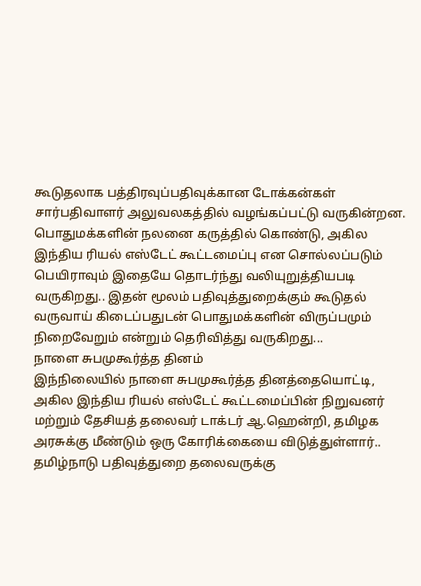கூடுதலாக பத்திரவுப்பதிவுக்கான டோக்கன்கள் சார்பதிவாளர் அலுவலகத்தில் வழங்கப்பட்டு வருகின்றன.
பொதுமக்களின் நலனை கருத்தில் கொண்டு, அகில இந்திய ரியல் எஸ்டேட் கூட்டமைப்பு என சொல்லப்படும் பெயிராவும் இதையே தொடர்ந்து வலியுறுத்தியபடி வருகிறது.. இதன் மூலம் பதிவுத்துறைக்கும் கூடுதல் வருவாய் கிடைப்பதுடன் பொதுமக்களின் விருப்பமும் நிறைவேறும் என்றும் தெரிவித்து வருகிறது...
நாளை சுபமுகூர்த்த தினம்
இந்நிலையில் நாளை சுபமுகூர்த்த தினத்தையொட்டி, அகில இந்திய ரியல் எஸ்டேட் கூட்டமைப்பின் நிறுவனர் மற்றும் தேசியத் தலைவர் டாக்டர் ஆ.ஹென்றி, தமிழக அரசுக்கு மீண்டும் ஒரு கோரிக்கையை விடுத்துள்ளார்..
தமிழ்நாடு பதிவுத்துறை தலைவருக்கு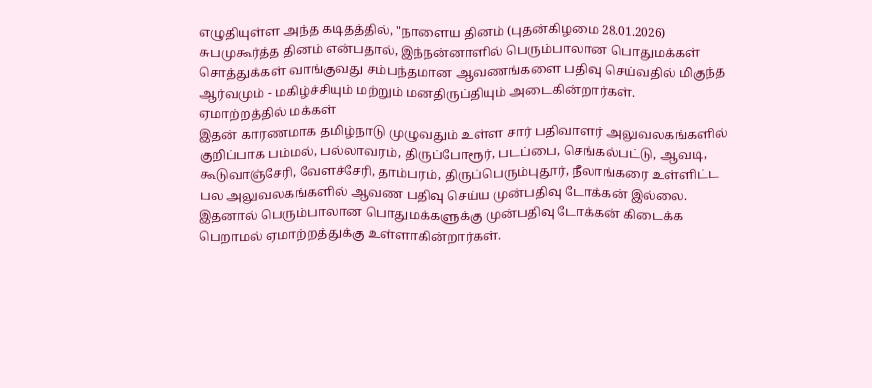எழுதியுள்ள அந்த கடிதத்தில், "நாளைய தினம் (புதன்கிழமை 28.01.2026) சுபமுகூர்த்த தினம் என்பதால், இந்நன்னாளில் பெரும்பாலான பொதுமக்கள் சொத்துக்கள் வாங்குவது சம்பந்தமான ஆவணங்களை பதிவு செய்வதில் மிகுந்த ஆர்வமும் - மகிழ்ச்சியும் மற்றும் மனதிருப்தியும் அடைகின்றார்கள்.
ஏமாற்றத்தில் மக்கள்
இதன் காரணமாக தமிழ்நாடு முழுவதும் உள்ள சார் பதிவாளர் அலுவலகங்களில் குறிப்பாக பம்மல், பல்லாவரம், திருப்போரூர், படப்பை, செங்கல்பட்டு, ஆவடி, கூடுவாஞ்சேரி, வேளச்சேரி, தாம்பரம், திருப்பெரும்புதூர், நீலாங்கரை உள்ளிட்ட பல அலுவலகங்களில் ஆவண பதிவு செய்ய முன்பதிவு டோக்கன் இல்லை.
இதனால் பெரும்பாலான பொதுமக்களுக்கு முன்பதிவு டோக்கன் கிடைக்க பெறாமல் ஏமாற்றத்துக்கு உள்ளாகின்றார்கள்.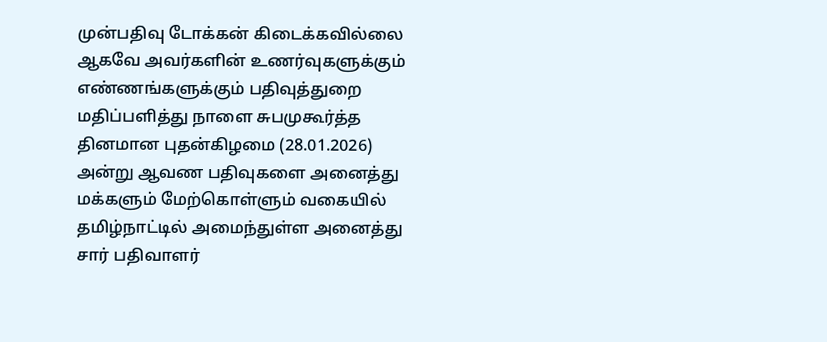முன்பதிவு டோக்கன் கிடைக்கவில்லை
ஆகவே அவர்களின் உணர்வுகளுக்கும் எண்ணங்களுக்கும் பதிவுத்துறை மதிப்பளித்து நாளை சுபமுகூர்த்த தினமான புதன்கிழமை (28.01.2026) அன்று ஆவண பதிவுகளை அனைத்து மக்களும் மேற்கொள்ளும் வகையில் தமிழ்நாட்டில் அமைந்துள்ள அனைத்து சார் பதிவாளர்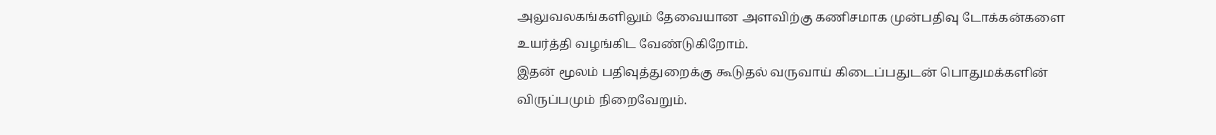அலுவலகங்களிலும் தேவையான அளவிற்கு கணிசமாக முன்பதிவு டோக்கன்களை உயர்த்தி வழங்கிட வேண்டுகிறோம்.
இதன் மூலம் பதிவுத்துறைக்கு கூடுதல் வருவாய் கிடைப்பதுடன் பொதுமக்களின் விருப்பமும் நிறைவேறும்.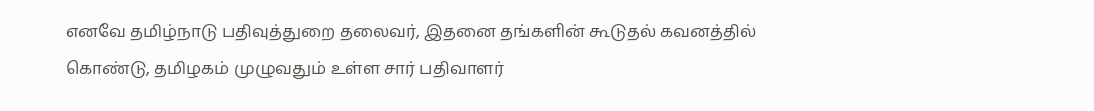எனவே தமிழ்நாடு பதிவுத்துறை தலைவர், இதனை தங்களின் கூடுதல் கவனத்தில் கொண்டு, தமிழகம் முழுவதும் உள்ள சார் பதிவாளர்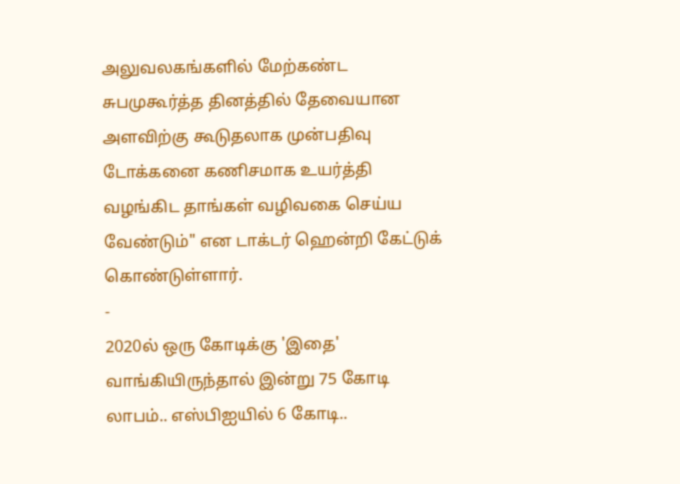அலுவலகங்களில் மேற்கண்ட சுபமுகூர்த்த தினத்தில் தேவையான அளவிற்கு கூடுதலாக முன்பதிவு டோக்கனை கணிசமாக உயர்த்தி வழங்கிட தாங்கள் வழிவகை செய்ய வேண்டும்" என டாக்டர் ஹென்றி கேட்டுக் கொண்டுள்ளார்.
-
2020ல் ஒரு கோடிக்கு 'இதை' வாங்கியிருந்தால் இன்று 75 கோடி லாபம்.. எஸ்பிஐயில் 6 கோடி..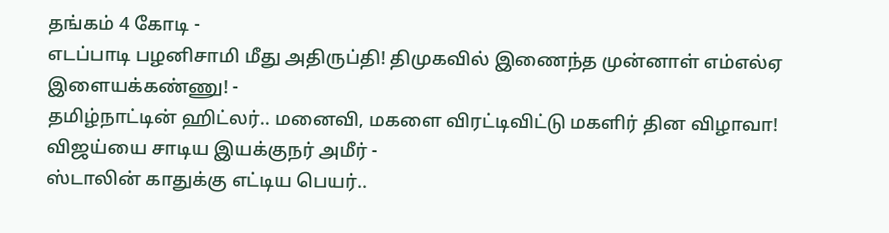தங்கம் 4 கோடி -
எடப்பாடி பழனிசாமி மீது அதிருப்தி! திமுகவில் இணைந்த முன்னாள் எம்எல்ஏ இளையக்கண்ணு! -
தமிழ்நாட்டின் ஹிட்லர்.. மனைவி, மகளை விரட்டிவிட்டு மகளிர் தின விழாவா! விஜய்யை சாடிய இயக்குநர் அமீர் -
ஸ்டாலின் காதுக்கு எட்டிய பெயர்..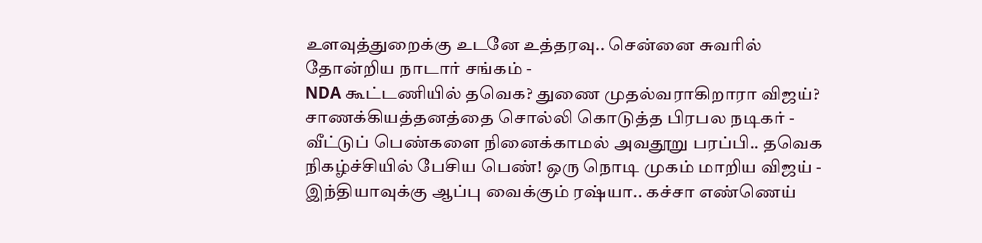உளவுத்துறைக்கு உடனே உத்தரவு.. சென்னை சுவரில் தோன்றிய நாடார் சங்கம் -
NDA கூட்டணியில் தவெக? துணை முதல்வராகிறாரா விஜய்? சாணக்கியத்தனத்தை சொல்லி கொடுத்த பிரபல நடிகர் -
வீட்டுப் பெண்களை நினைக்காமல் அவதூறு பரப்பி.. தவெக நிகழ்ச்சியில் பேசிய பெண்! ஒரு நொடி முகம் மாறிய விஜய் -
இந்தியாவுக்கு ஆப்பு வைக்கும் ரஷ்யா.. கச்சா எண்ணெய்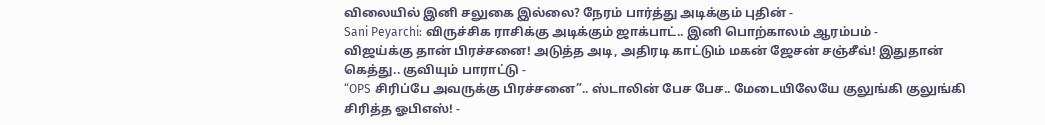விலையில் இனி சலுகை இல்லை? நேரம் பார்த்து அடிக்கும் புதின் -
Sani Peyarchi: விருச்சிக ராசிக்கு அடிக்கும் ஜாக்பாட்.. இனி பொற்காலம் ஆரம்பம் -
விஜய்க்கு தான் பிரச்சனை! அடுத்த அடி, அதிரடி காட்டும் மகன் ஜேசன் சஞ்சீவ்! இதுதான் கெத்து.. குவியும் பாராட்டு -
“OPS சிரிப்பே அவருக்கு பிரச்சனை”.. ஸ்டாலின் பேச பேச.. மேடையிலேயே குலுங்கி குலுங்கி சிரித்த ஓபிஎஸ்! -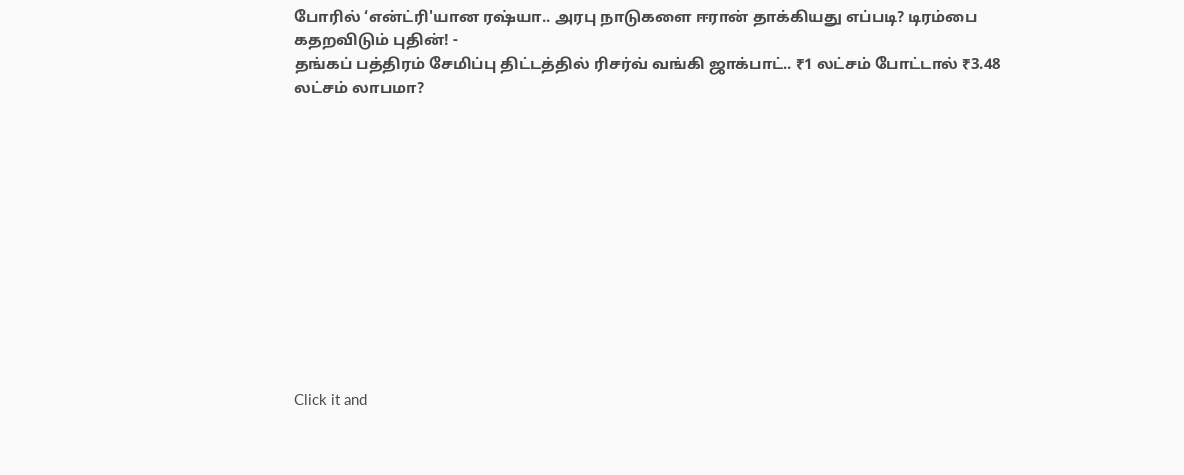போரில் ‘என்ட்ரி'யான ரஷ்யா.. அரபு நாடுகளை ஈரான் தாக்கியது எப்படி? டிரம்பை கதறவிடும் புதின்! -
தங்கப் பத்திரம் சேமிப்பு திட்டத்தில் ரிசர்வ் வங்கி ஜாக்பாட்.. ₹1 லட்சம் போட்டால் ₹3.48 லட்சம் லாபமா?












Click it and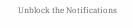Unblock the Notifications